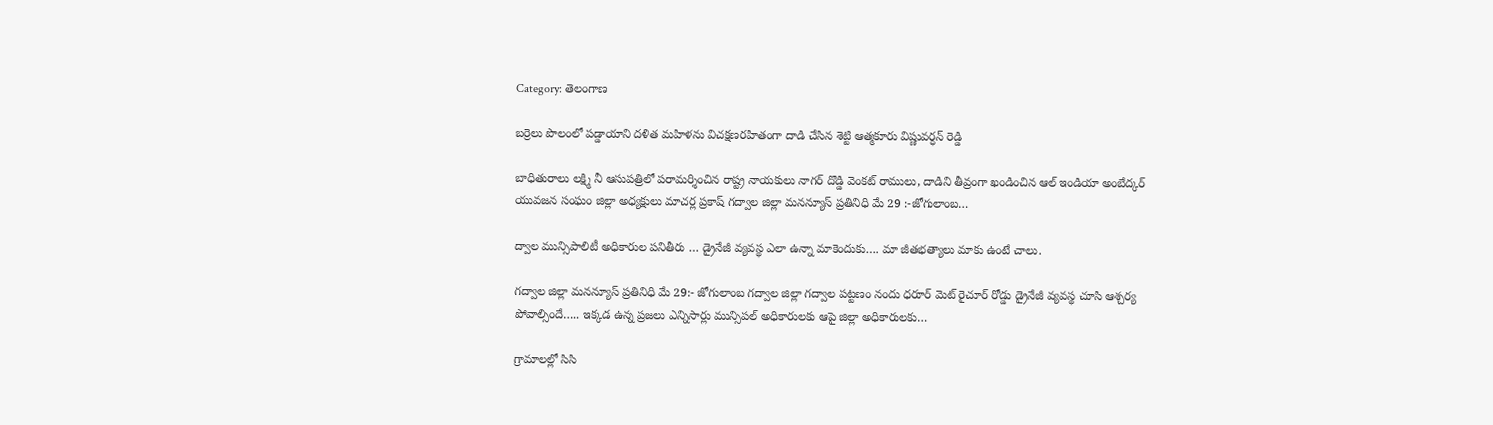Category: తెలంగాణ

బర్రెలు పొలంలో పడ్డాయాని దళిత మహిళను విచక్షణరహితంగా దాడి చేసిన శెట్టి ఆత్మకూరు విష్ణువర్ధన్ రెడ్డి

బాధితురాలు లక్ష్మి నీ ఆసుపత్రిలో పరామర్శించిన రాష్ట్ర నాయకులు నాగర్ దొడ్డి వెంకట్ రాములు, దాడిని తీవ్రంగా ఖండించిన ఆల్ ఇండియా అంబేద్కర్ యువజన సంఘం జిల్లా అధ్యక్షులు మాచర్ల ప్రకాష్ గద్వాల జిల్లా మనన్యూస్ ప్రతినిధి మే 29 :-జోగులాంబ…

ద్వాల మున్సిపాలిటీ అధికారుల పనితీరు … డ్రైనేజీ వ్యవస్థ ఎలా ఉన్నా మాకెందుకు…. మా జీతభత్యాలు మాకు ఉంటే చాలు.

గద్వాల జిల్లా మనన్యూస్ ప్రతినిధి మే 29:- జోగులాంబ గద్వాల జిల్లా గద్వాల పట్టణం నందు ధరూర్ మెట్ రైచూర్ రోడ్డు డ్రైనేజీ వ్యవస్థ చూసి ఆశ్చర్య పోవాల్సిందే….. ఇక్కడ ఉన్న ప్రజలు ఎన్నిసార్లు మున్సిపల్ అధికారులకు ఆపై జిల్లా అధికారులకు…

గ్రామాలల్లో సిసి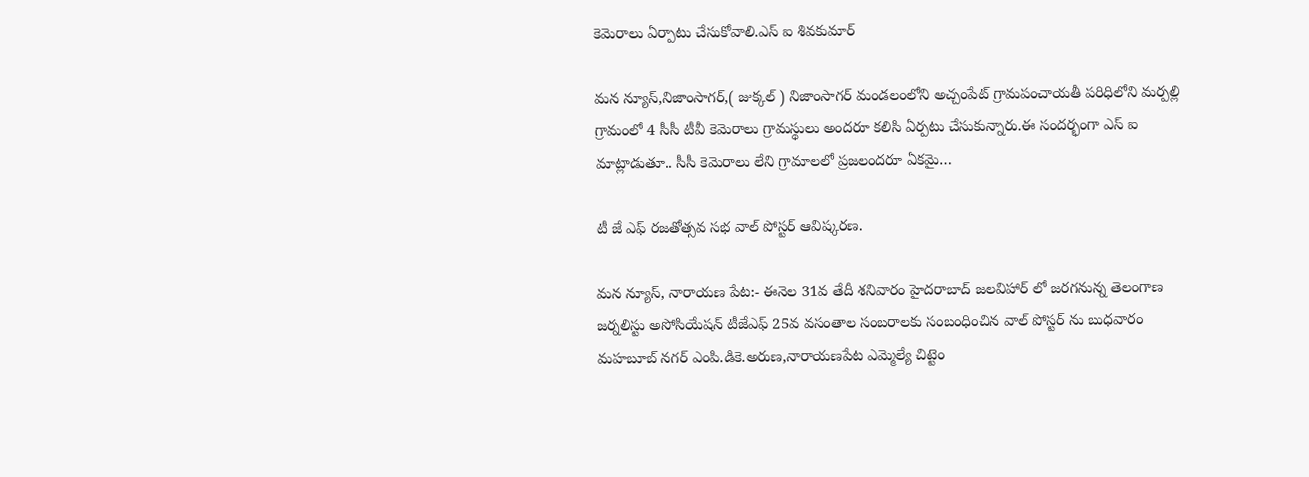కెమెరాలు ఏర్పాటు చేసుకోవాలి.ఎస్ ఐ శివకుమార్

మన న్యూస్,నిజాంసాగర్,( జుక్కల్ ) నిజాంసాగర్ మండలంలోని అచ్చంపేట్ గ్రామపంచాయతీ పరిధిలోని మర్పల్లి గ్రామంలో 4 సీసీ టీవీ కెమెరాలు గ్రామస్థులు అందరూ కలిసి ఏర్పటు చేసుకున్నారు.ఈ సందర్భంగా ఎస్ ఐ మాట్లాడుతూ.. సీసీ కెమెరాలు లేని గ్రామాలలో ప్రజలందరూ ఏకమై…

టీ జే ఎఫ్ రజతోత్సవ సభ వాల్ పోస్టర్ ఆవిష్కరణ.

మన న్యూస్, నారాయణ పేట:- ఈనెల 31వ తేదీ శనివారం హైదరాబాద్ జలవిహార్ లో జరగనున్న తెలంగాణ జర్నలిస్టు అసోసియేషన్ టీజేఎఫ్ 25వ వసంతాల సంబరాలకు సంబంధించిన వాల్ పోస్టర్ ను బుధవారం మహబూబ్ నగర్ ఎంపి.డికె.అరుణ,నారాయణపేట ఎమ్మెల్యే చిట్టెం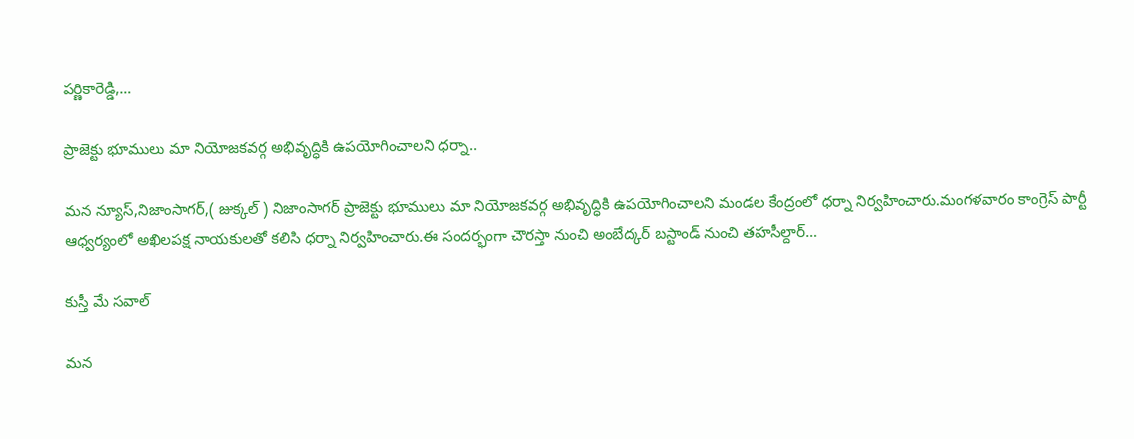పర్ణికారెడ్డి,…

ప్రాజెక్టు భూములు మా నియోజకవర్గ అభివృద్ధికి ఉపయోగించాలని ధర్నా..

మన న్యూస్,నిజాంసాగర్,( జుక్కల్ ) నిజాంసాగర్ ప్రాజెక్టు భూములు మా నియోజకవర్గ అభివృద్ధికి ఉపయోగించాలని మండల కేంద్రంలో ధర్నా నిర్వహించారు.మంగళవారం కాంగ్రెస్ పార్టీ ఆధ్వర్యంలో అఖిలపక్ష నాయకులతో కలిసి ధర్నా నిర్వహించారు.ఈ సందర్భంగా చౌరస్తా నుంచి అంబేద్కర్ బస్టాండ్ నుంచి తహసీల్దార్…

కుస్తీ మే సవాల్‌

మన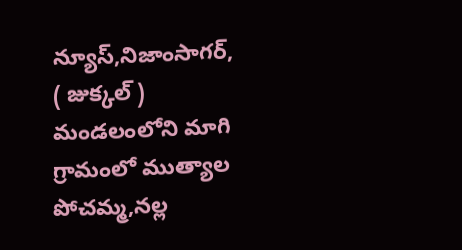న్యూస్,నిజాంసాగర్, ( జుక్కల్ ) మండలంలోని మాగి గ్రామంలో ముత్యాల పోచమ్మ,నల్ల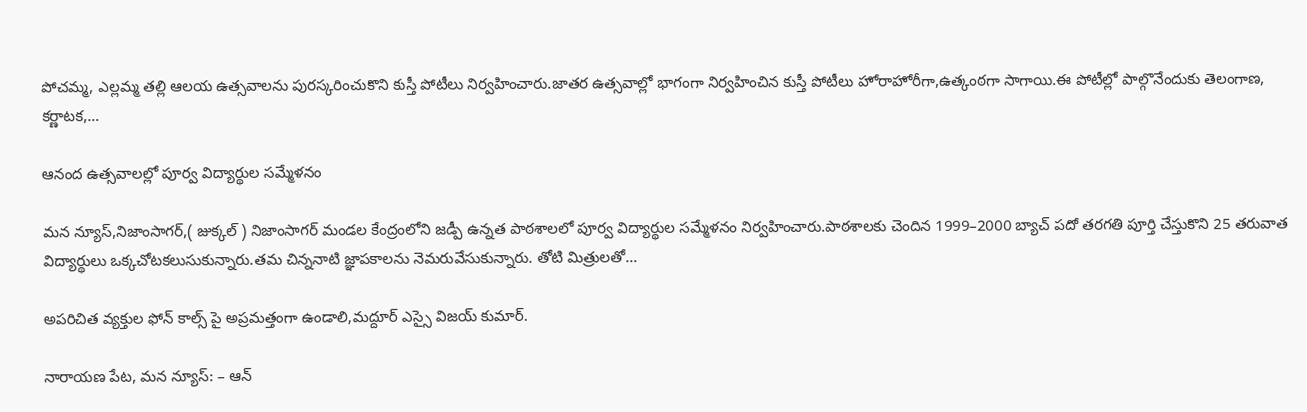పోచమ్మ, ఎల్లమ్మ తల్లి ఆలయ ఉత్సవాలను పురస్కరించుకొని కుస్తీ పోటీలు నిర్వహించారు.జాతర ఉత్సవాల్లో భాగంగా నిర్వహించిన కుస్తీ పోటీలు హోరాహోరీగా,ఉత్కంఠగా సాగాయి.ఈ పోటీల్లో పాల్గొనేందుకు తెలంగాణ, కర్ణాటక,…

ఆనంద ఉత్సవాలల్లో పూర్వ విద్యార్థుల సమ్మేళనం

మన న్యూస్,నిజాంసాగర్,( జుక్కల్ ) నిజాంసాగర్‌ మండల కేంద్రంలోని జడ్పీ ఉన్నత పాఠశాలలో పూర్వ విద్యార్థుల సమ్మేళనం నిర్వహించారు.పాఠశాలకు చెందిన 1999–2000 బ్యాచ్‌ పదో తరగతి పూర్తి చేస్తుకొని 25 తరువాత విద్యార్థులు ఒక్కచోటకలుసుకున్నారు.తమ చిన్ననాటి జ్ఞాపకాలను నెమరువేసుకున్నారు. తోటి మిత్రులతో…

అపరిచిత వ్యక్తుల ఫోన్ కాల్స్ పై అప్రమత్తంగా ఉండాలి,మద్దూర్ ఎస్సై విజయ్ కుమార్.

నారాయణ పేట, మన న్యూస్: – ఆన్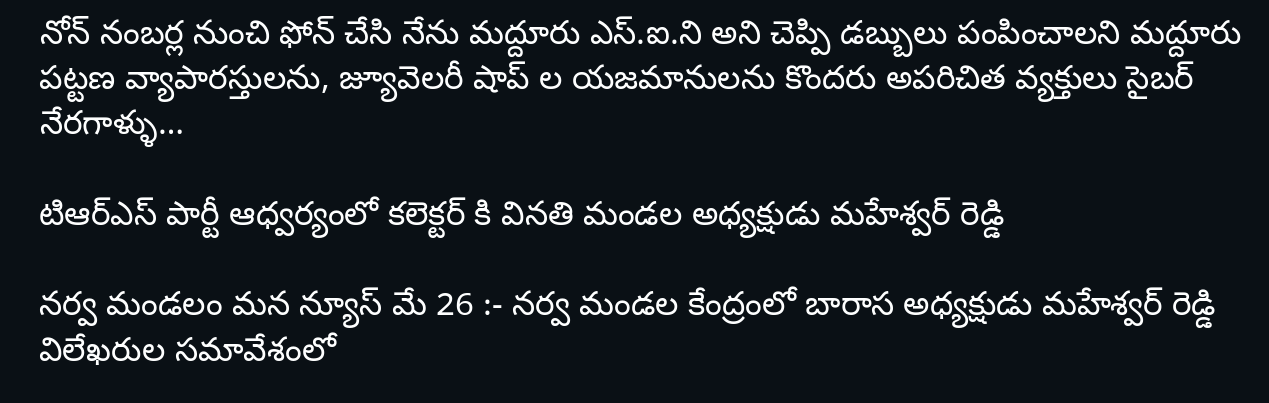నోన్ నంబర్ల నుంచి ఫోన్ చేసి నేను మద్దూరు ఎస్.ఐ.ని అని చెప్పి డబ్బులు పంపించాలని మద్దూరు పట్టణ వ్యాపారస్తులను, జ్యూవెలరీ షాప్ ల యజమానులను కొందరు అపరిచిత వ్యక్తులు సైబర్ నేరగాళ్ళు…

టిఆర్ఎస్ పార్టీ ఆధ్వర్యంలో కలెక్టర్ కి వినతి మండల అధ్యక్షుడు మహేశ్వర్ రెడ్డి

నర్వ మండలం మన న్యూస్ మే 26 :- నర్వ మండల కేంద్రంలో బారాస అధ్యక్షుడు మహేశ్వర్ రెడ్డి విలేఖరుల సమావేశంలో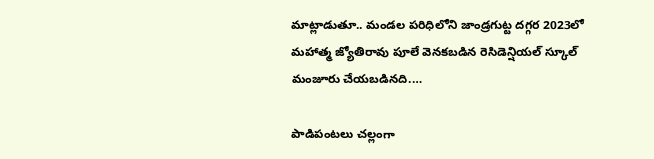మాట్లాడుతూ.. మండల పరిధిలోని జాండ్రగుట్ట దగ్గర 2023లో మహాత్మ జ్యోతిరావు పూలే వెనకబడిన రెసిడెన్షియల్ స్కూల్ మంజూరు చేయబడినది.…

పాడిపంటలు చల్లంగా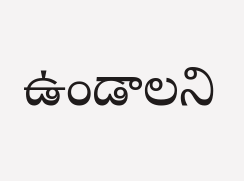ఉండాలని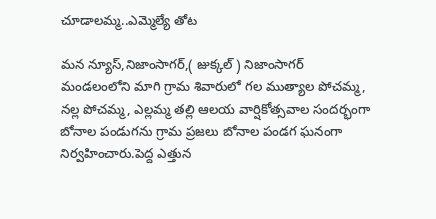చూడాలమ్మ..ఎమ్మెల్యే తోట

మన న్యూస్,నిజాంసాగర్,( జుక్కల్ ) నిజాంసాగర్ మండలంలోని మాగి గ్రామ శివారులో గల ముత్యాల పోచమ్మ, నల్ల పోచమ్మ, ఎల్లమ్మ తల్లి ఆలయ వార్షికోత్సవాల సందర్భంగా బోనాల పండుగను గ్రామ ప్రజలు బోనాల పండగ ఘనంగా నిర్వహించారు.పెద్ద ఎత్తున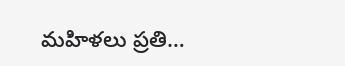మహిళలు ప్రతి…